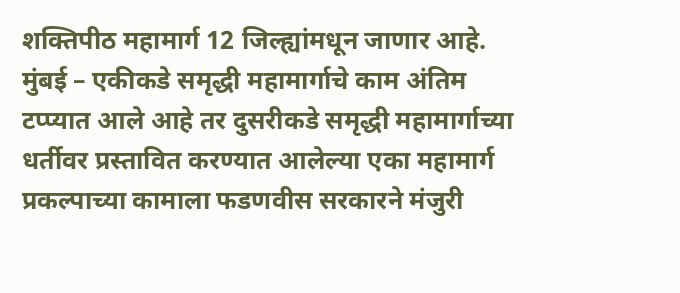शक्तिपीठ महामार्ग 12 जिल्ह्यांमधून जाणार आहे.
मुंबई – एकीकडे समृद्धी महामार्गाचे काम अंतिम टप्प्यात आले आहे तर दुसरीकडे समृद्धी महामार्गाच्या धर्तीवर प्रस्तावित करण्यात आलेल्या एका महामार्ग प्रकल्पाच्या कामाला फडणवीस सरकारने मंजुरी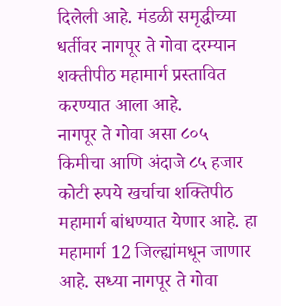दिलेली आहे. मंडळी समृद्धीच्या धर्तीवर नागपूर ते गोवा दरम्यान शक्तीपीठ महामार्ग प्रस्तावित करण्यात आला आहे.
नागपूर ते गोवा असा ८०५ किमीचा आणि अंदाजे ८५ हजार कोटी रुपये खर्चाचा शक्तिपीठ महामार्ग बांधण्यात येणार आहे. हा महामार्ग 12 जिल्ह्यांमधून जाणार आहे. सध्या नागपूर ते गोवा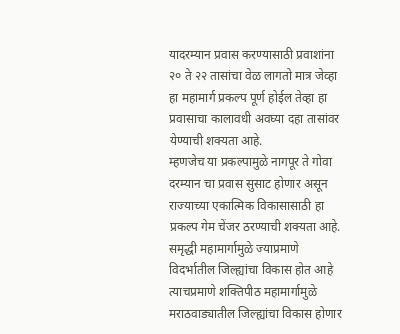यादरम्यान प्रवास करण्यासाठी प्रवाशांना २० ते २२ तासांचा वेळ लागतो मात्र जेव्हा हा महामार्ग प्रकल्प पूर्ण होईल तेव्हा हा प्रवासाचा कालावधी अवघ्या दहा तासांवर येण्याची शक्यता आहे.
म्हणजेच या प्रकल्पामुळे नागपूर ते गोवा दरम्यान चा प्रवास सुसाट होणार असून राज्याच्या एकात्मिक विकासासाठी हा प्रकल्प गेम चेंजर ठरण्याची शक्यता आहे. समृद्धी महामार्गामुळे ज्याप्रमाणे विदर्भातील जिल्ह्यांचा विकास होत आहे त्याचप्रमाणे शक्तिपीठ महामार्गामुळे मराठवाड्यातील जिल्ह्यांचा विकास होणार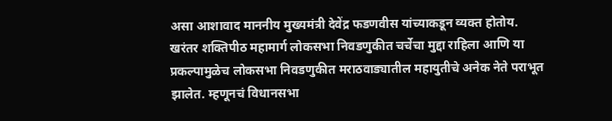असा आशावाद माननीय मुख्यमंत्री देवेंद्र फडणवीस यांच्याकडून व्यक्त होतोय.
खरंतर शक्तिपीठ महामार्ग लोकसभा निवडणुकीत चर्चेचा मुद्दा राहिला आणि या प्रकल्पामुळेच लोकसभा निवडणुकीत मराठवाड्यातील महायुतीचे अनेक नेते पराभूत झालेत. म्हणूनचं विधानसभा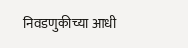निवडणुकीच्या आधी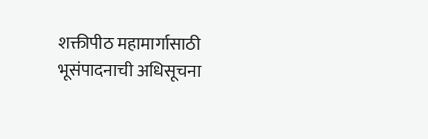शक्तीपीठ महामार्गासाठी भूसंपादनाची अधिसूचना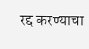रद्द करण्याचा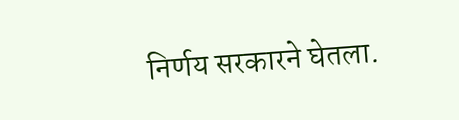निर्णय सरकारने घेतला.